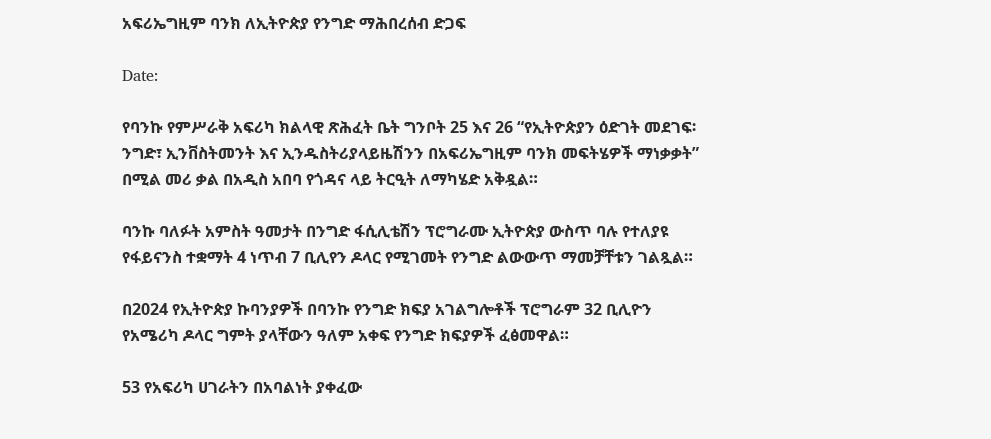አፍሪኤግዚም ባንክ ለኢትዮጵያ የንግድ ማሕበረሰብ ድጋፍ

Date:

የባንኩ የምሥራቅ አፍሪካ ክልላዊ ጽሕፈት ቤት ግንቦት 25 እና 26 “የኢትዮጵያን ዕድገት መደገፍ፡ ንግድ፣ ኢንቨስትመንት እና ኢንዱስትሪያላይዜሽንን በአፍሪኤግዚም ባንክ መፍትሄዎች ማነቃቃት” በሚል መሪ ቃል በአዲስ አበባ የጎዳና ላይ ትርዒት ለማካሄድ አቅዷል።

ባንኩ ባለፉት አምስት ዓመታት በንግድ ፋሲሊቴሽን ፕሮግራሙ ኢትዮጵያ ውስጥ ባሉ የተለያዩ የፋይናንስ ተቋማት 4 ነጥብ 7 ቢሊየን ዶላር የሚገመት የንግድ ልውውጥ ማመቻቸቱን ገልጿል።

በ2024 የኢትዮጵያ ኩባንያዎች በባንኩ የንግድ ክፍያ አገልግሎቶች ፕሮግራም 32 ቢሊዮን የአሜሪካ ዶላር ግምት ያላቸውን ዓለም አቀፍ የንግድ ክፍያዎች ፈፅመዋል።

53 የአፍሪካ ሀገራትን በአባልነት ያቀፈው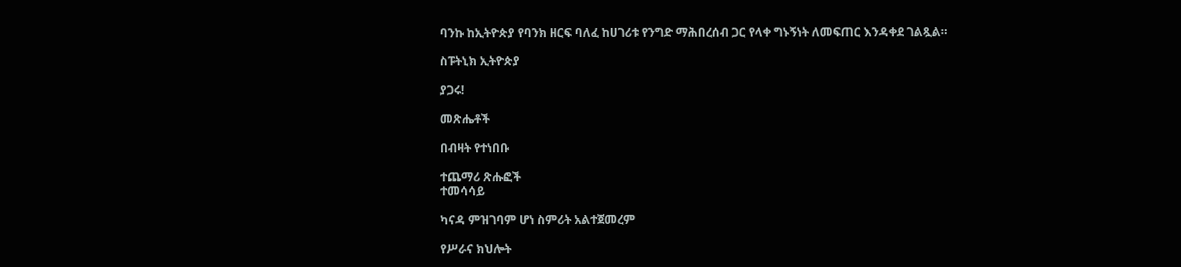ባንኩ ከኢትዮጵያ የባንክ ዘርፍ ባለፈ ከሀገሪቱ የንግድ ማሕበረሰብ ጋር የላቀ ግኑኝነት ለመፍጠር እንዳቀደ ገልጿል።

ስፑትኒክ ኢትዮጵያ

ያጋሩ!

መጽሔቶች

በብዛት የተነበቡ

ተጨማሪ ጽሑፎች
ተመሳሳይ

ካናዳ ምዝገባም ሆነ ስምሪት አልተጀመረም

የሥራና ክህሎት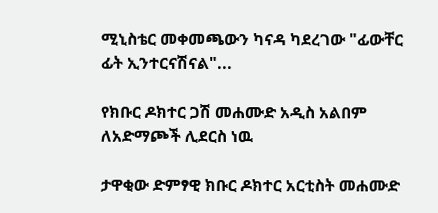ሚኒስቴር መቀመጫውን ካናዳ ካደረገው "ፊውቸር ፊት ኢንተርናሽናል"...

የክቡር ዶክተር ጋሽ መሐሙድ አዲስ አልበም ለአድማጮች ሊደርስ ነዉ

ታዋቂው ድምፃዊ ክቡር ዶክተር አርቲስት መሐሙድ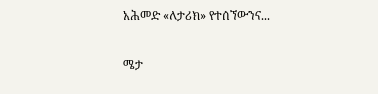አሕመድ «ለታሪክ» የተሰኘውንና...

ሜታ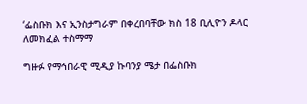‘ፌስቡክ እና ኢንስታግራም በቀረበባቸው ክስ 18 ቢሊዮን ዶላር ለመክፈል ተስማማ

ግዙፉ የማኅበራዊ ሚዲያ ኩባንያ ሜታ በፌስቡክ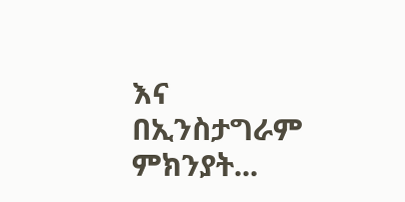እና በኢንስታግራም ምክንያት...